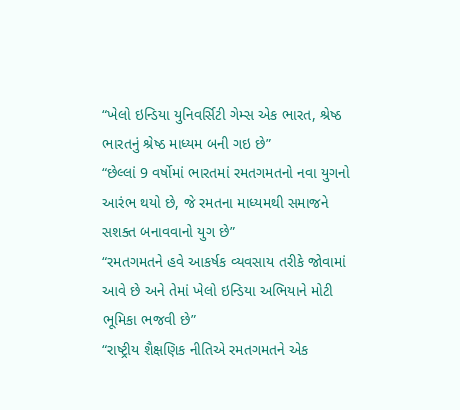“ખેલો ઇન્ડિયા યુનિવર્સિટી ગેમ્સ એક ભારત, શ્રેષ્ઠ ભારતનું શ્રેષ્ઠ માધ્યમ બની ગઇ છે”
“છેલ્લાં 9 વર્ષોમાં ભારતમાં રમતગમતનો નવા યુગનો આરંભ થયો છે, જે રમતના માધ્યમથી સમાજને સશક્ત બનાવવાનો યુગ છે”
“રમતગમતને હવે આકર્ષક વ્યવસાય તરીકે જોવામાં આવે છે અને તેમાં ખેલો ઇન્ડિયા અભિયાને મોટી ભૂમિકા ભજવી છે”
“રાષ્ટ્રીય શૈક્ષણિક નીતિએ રમતગમતને એક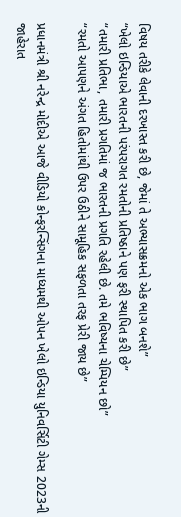વિષય તરીકે લેવાની દરખાસ્ત કરી છે, જેમાં તે અભ્યાસક્રમનો એક ભાગ બનશે”
“ખેલો ઇન્ડિયાએ ભારતની પરંપરાગત રમતોની પ્રતિષ્ઠાને પણ ફરી સ્થાપિત કરી છે”
“તમારી પ્રતિભા, તમારી પ્રગતિમાં જ ભારતની પ્રગતિ રહેલી છે. તમે ભવિષ્યના ચેમ્પિયન છો”
“રમતો આપણને અંગત હિતોમાંથી ઉપર ઉઠીને સામૂહિક સફળતા તરફ પ્રેરી જાય છે”

પ્રધાનમંત્રી શ્રી નરેન્દ્ર મોદીએ આજે વીડિયો કોન્ફરન્સિંગના માધ્યમથી ઓપન ખેલો ઇન્ડિયા યુનિવર્સિટી ગેમ્સ 2023ની જાહેરાત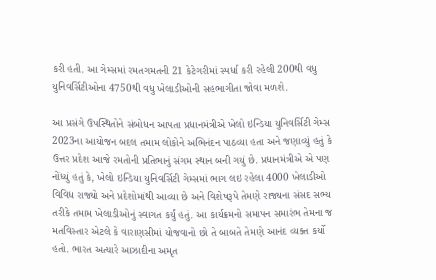કરી હતી. આ ગેમ્સમાં રમતગમતની 21 કેટેગરીમાં સ્પર્ધા કરી રહેલી 200થી વધુ યુનિવર્સિટીઓના 4750થી વધુ ખેલાડીઓની સહભાગીતા જોવા મળશે.

આ પ્રસંગે ઉપસ્થિતોને સંબોધન આપતા પ્રધાનમંત્રીએ ખેલો ઇન્ડિયા યુનિવર્સિટી ગેમ્સ 2023ના આયોજન બદલ તમામ લોકોને અભિનંદન પાઠવ્યા હતા અને જણાવ્યું હતું કે ઉત્તર પ્રદેશ આજે રમતોની પ્રતિભાનું સંગમ સ્થાન બની ગયું છે. પ્રધાનમંત્રીએ એ પણ નોંધ્યું હતું કે, ખેલો ઇન્ડિયા યુનિવર્સિટી ગેમ્સમાં ભાગ લઇ રહેલા 4000 ખેલાડીઓ વિવિધ રાજ્યો અને પ્રદેશોમાંથી આવ્યા છે અને વિશેષરૂપે તેમણે રાજ્યના સંસદ સભ્ય તરીકે તમામ ખેલાડીઓનું સ્વાગત કર્યું હતું. આ કાર્યક્રમનો સમાપન સમારંભ તેમના જ મતવિસ્તાર એટલે કે વારાણસીમાં યોજવાનો છો તે બાબતે તેમણે આનંદ વ્યક્ત કર્યો હતો. ભારત અત્યારે આઝાદીના અમૃત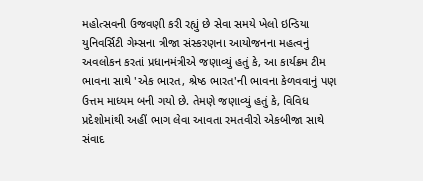મહોત્સવની ઉજવણી કરી રહ્યું છે સેવા સમયે ખેલો ઇન્ડિયા યુનિવર્સિટી ગેમ્સના ત્રીજા સંસ્કરણના આયોજનના મહત્વનું અવલોકન કરતાં પ્રધાનમંત્રીએ જણાવ્યું હતું કે, આ કાર્યક્રમ ટીમ ભાવના સાથે 'એક ભારત, શ્રેષ્ઠ ભારત'ની ભાવના કેળવવાનું પણ ઉત્તમ માધ્યમ બની ગયો છે. તેમણે જણાવ્યું હતું કે, વિવિધ પ્રદેશોમાંથી અહીં ભાગ લેવા આવતા રમતવીરો એકબીજા સાથે સંવાદ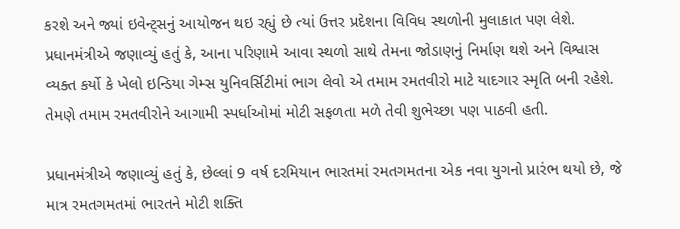કરશે અને જ્યાં ઇવેન્ટ્સનું આયોજન થઇ રહ્યું છે ત્યાં ઉત્તર પ્રદેશના વિવિધ સ્થળોની મુલાકાત પણ લેશે. પ્રધાનમંત્રીએ જણાવ્યું હતું કે, આના પરિણામે આવા સ્થળો સાથે તેમના જોડાણનું નિર્માણ થશે અને વિશ્વાસ વ્યક્ત કર્યો કે ખેલો ઇન્ડિયા ગેમ્સ યુનિવર્સિટીમાં ભાગ લેવો એ તમામ રમતવીરો માટે યાદગાર સ્મૃતિ બની રહેશે. તેમણે તમામ રમતવીરોને આગામી સ્પર્ધાઓમાં મોટી સફળતા મળે તેવી શુભેચ્છા પણ પાઠવી હતી.

પ્રધાનમંત્રીએ જણાવ્યું હતું કે, છેલ્લાં 9 વર્ષ દરમિયાન ભારતમાં રમતગમતના એક નવા યુગનો પ્રારંભ થયો છે, જે માત્ર રમતગમતમાં ભારતને મોટી શક્તિ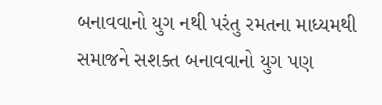બનાવવાનો યુગ નથી પરંતુ રમતના માધ્યમથી સમાજને સશક્ત બનાવવાનો યુગ પણ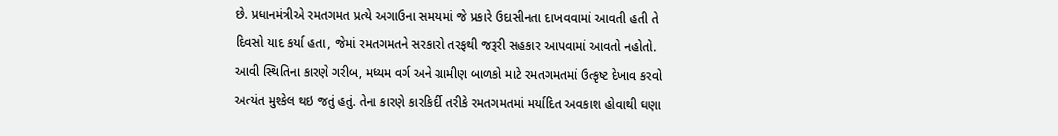છે. પ્રધાનમંત્રીએ રમતગમત પ્રત્યે અગાઉના સમયમાં જે પ્રકારે ઉદાસીનતા દાખવવામાં આવતી હતી તે દિવસો યાદ કર્યા હતા, જેમાં રમતગમતને સરકારો તરફથી જરૂરી સહકાર આપવામાં આવતો નહોતો. આવી સ્થિતિના કારણે ગરીબ, મધ્યમ વર્ગ અને ગ્રામીણ બાળકો માટે રમતગમતમાં ઉત્કૃષ્ટ દેખાવ કરવો અત્યંત મુશ્કેલ થઇ જતું હતું. તેના કારણે કારકિર્દી તરીકે રમતગમતમાં મર્યાદિત અવકાશ હોવાથી ઘણા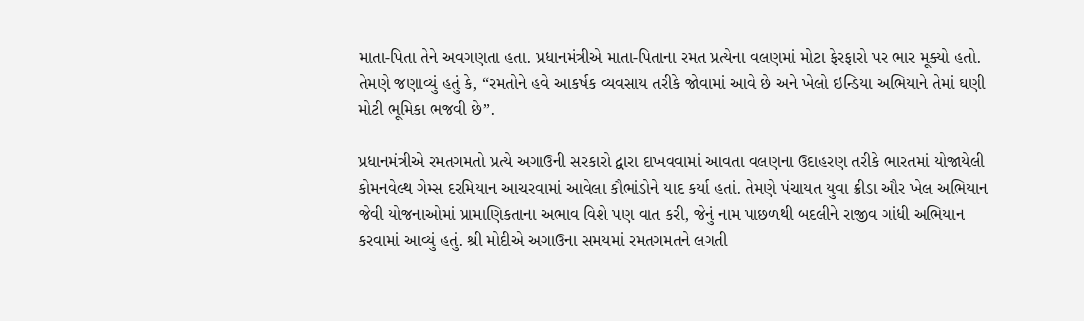માતા-પિતા તેને અવગણતા હતા. પ્રધાનમંત્રીએ માતા-પિતાના રમત પ્રત્યેના વલણમાં મોટા ફેરફારો પર ભાર મૂક્યો હતો. તેમણે જણાવ્યું હતું કે, “રમતોને હવે આકર્ષક વ્યવસાય તરીકે જોવામાં આવે છે અને ખેલો ઇન્ડિયા અભિયાને તેમાં ઘણી મોટી ભૂમિકા ભજવી છે”.

પ્રધાનમંત્રીએ રમતગમતો પ્રત્યે અગાઉની સરકારો દ્વારા દાખવવામાં આવતા વલણના ઉદાહરણ તરીકે ભારતમાં યોજાયેલી કોમનવેલ્થ ગેમ્સ દરમિયાન આચરવામાં આવેલા કૌભાંડોને યાદ કર્યા હતાં. તેમણે પંચાયત યુવા ક્રીડા ઔર ખેલ અભિયાન જેવી યોજનાઓમાં પ્રામાણિકતાના અભાવ વિશે પણ વાત કરી, જેનું નામ પાછળથી બદલીને રાજીવ ગાંધી અભિયાન કરવામાં આવ્યું હતું. શ્રી મોદીએ અગાઉના સમયમાં રમતગમતને લગતી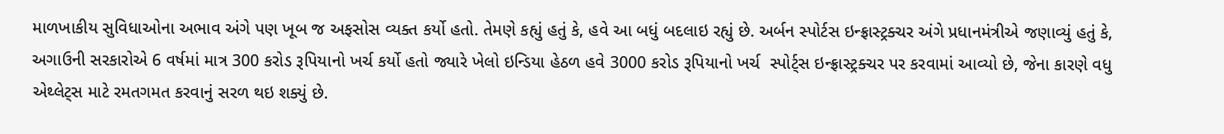માળખાકીય સુવિધાઓના અભાવ અંગે પણ ખૂબ જ અફસોસ વ્યક્ત કર્યો હતો. તેમણે કહ્યું હતું કે, હવે આ બધું બદલાઇ રહ્યું છે. અર્બન સ્પોર્ટસ ઇન્ફ્રાસ્ટ્રક્ચર અંગે પ્રધાનમંત્રીએ જણાવ્યું હતું કે, અગાઉની સરકારોએ 6 વર્ષમાં માત્ર 300 કરોડ રૂપિયાનો ખર્ચ કર્યો હતો જ્યારે ખેલો ઇન્ડિયા હેઠળ હવે 3000 કરોડ રૂપિયાનો ખર્ચ  સ્પોર્ટ્સ ઇન્ફ્રાસ્ટ્રક્ચર પર કરવામાં આવ્યો છે, જેના કારણે વધુ એથ્લેટ્સ માટે રમતગમત કરવાનું સરળ થઇ શક્યું છે.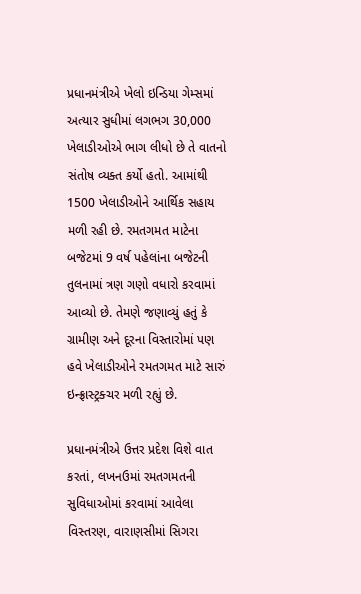પ્રધાનમંત્રીએ ખેલો ઇન્ડિયા ગેમ્સમાં અત્યાર સુધીમાં લગભગ 30,000 ખેલાડીઓએ ભાગ લીધો છે તે વાતનો સંતોષ વ્યક્ત કર્યો હતો. આમાંથી 1500 ખેલાડીઓને આર્થિક સહાય મળી રહી છે. રમતગમત માટેના બજેટમાં 9 વર્ષ પહેલાંના બજેટની તુલનામાં ત્રણ ગણો વધારો કરવામાં આવ્યો છે. તેમણે જણાવ્યું હતું કે ગ્રામીણ અને દૂરના વિસ્તારોમાં પણ હવે ખેલાડીઓને રમતગમત માટે સારું ઇન્ફ્રાસ્ટ્રક્ચર મળી રહ્યું છે.

પ્રધાનમંત્રીએ ઉત્તર પ્રદેશ વિશે વાત કરતાં, લખનઉમાં રમતગમતની સુવિધાઓમાં કરવામાં આવેલા વિસ્તરણ, વારાણસીમાં સિગરા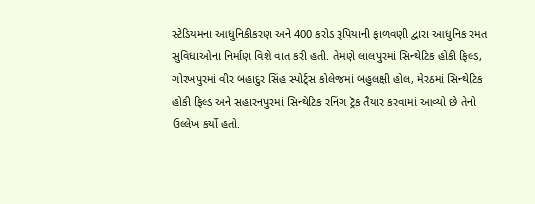સ્ટેડિયમના આધુનિકીકરણ અને 400 કરોડ રૂપિયાની ફાળવણી દ્વારા આધુનિક રમત સુવિધાઓના નિર્માણ વિશે વાત કરી હતી. તેમણે લાલપુરમાં સિન્થેટિક હોકી ફિલ્ડ, ગોરખપુરમાં વીર બહાદુર સિંહ સ્પોર્ટ્સ કોલેજમાં બહુલક્ષી હોલ, મેરઠમાં સિન્થેટિક હોકી ફિલ્ડ અને સહારનપુરમાં સિન્થેટિક રનિંગ ટ્રૅક તૈયાર કરવામાં આવ્યો છે તેનો ઉલ્લેખ કર્યો હતો.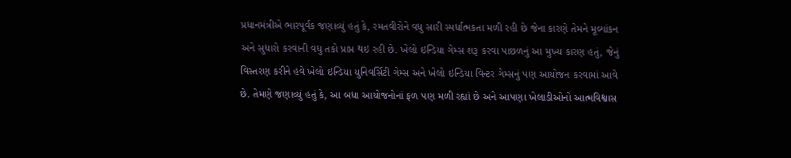પ્રધાનમંત્રીએ ભારપૂર્વક જણાવ્યું હતું કે, રમતવીરોને વધુ સારી સ્પર્ધાત્મકતા મળી રહી છે જેના કારણે તેમને મૂલ્યાંકન અને સુધારો કરવાની વધુ તકો પ્રાપ્ત થઇ રહી છે. ખેલો ઇન્ડિયા ગેમ્સ શરૂ કરવા પાછળનું આ મુખ્ય કારણ હતું, જેનું વિસ્તરણ કરીને હવે ખેલો ઇન્ડિયા યુનિવર્સિટી ગેમ્સ અને ખેલો ઇન્ડિયા વિન્ટર ગેમ્સનું પણ આયોજન કરવામાં આવે છે. તેમણે જણાવ્યું હતું કે, આ બધા આયોજનોનાં ફળ પણ મળી રહ્યાં છે અને આપણા ખેલાડીઓનો આત્મવિશ્વાસ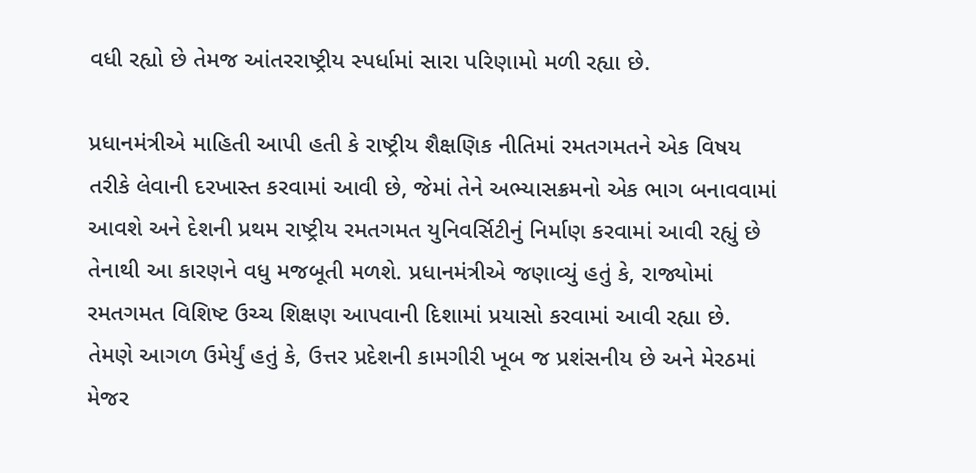વધી રહ્યો છે તેમજ આંતરરાષ્ટ્રીય સ્પર્ધામાં સારા પરિણામો મળી રહ્યા છે.

પ્રધાનમંત્રીએ માહિતી આપી હતી કે રાષ્ટ્રીય શૈક્ષણિક નીતિમાં રમતગમતને એક વિષય તરીકે લેવાની દરખાસ્ત કરવામાં આવી છે, જેમાં તેને અભ્યાસક્રમનો એક ભાગ બનાવવામાં આવશે અને દેશની પ્રથમ રાષ્ટ્રીય રમતગમત યુનિવર્સિટીનું નિર્માણ કરવામાં આવી રહ્યું છે તેનાથી આ કારણને વધુ મજબૂતી મળશે. પ્રધાનમંત્રીએ જણાવ્યું હતું કે, રાજ્યોમાં રમતગમત વિશિષ્ટ ઉચ્ચ શિક્ષણ આપવાની દિશામાં પ્રયાસો કરવામાં આવી રહ્યા છે. તેમણે આગળ ઉમેર્યું હતું કે, ઉત્તર પ્રદેશની કામગીરી ખૂબ જ પ્રશંસનીય છે અને મેરઠમાં મેજર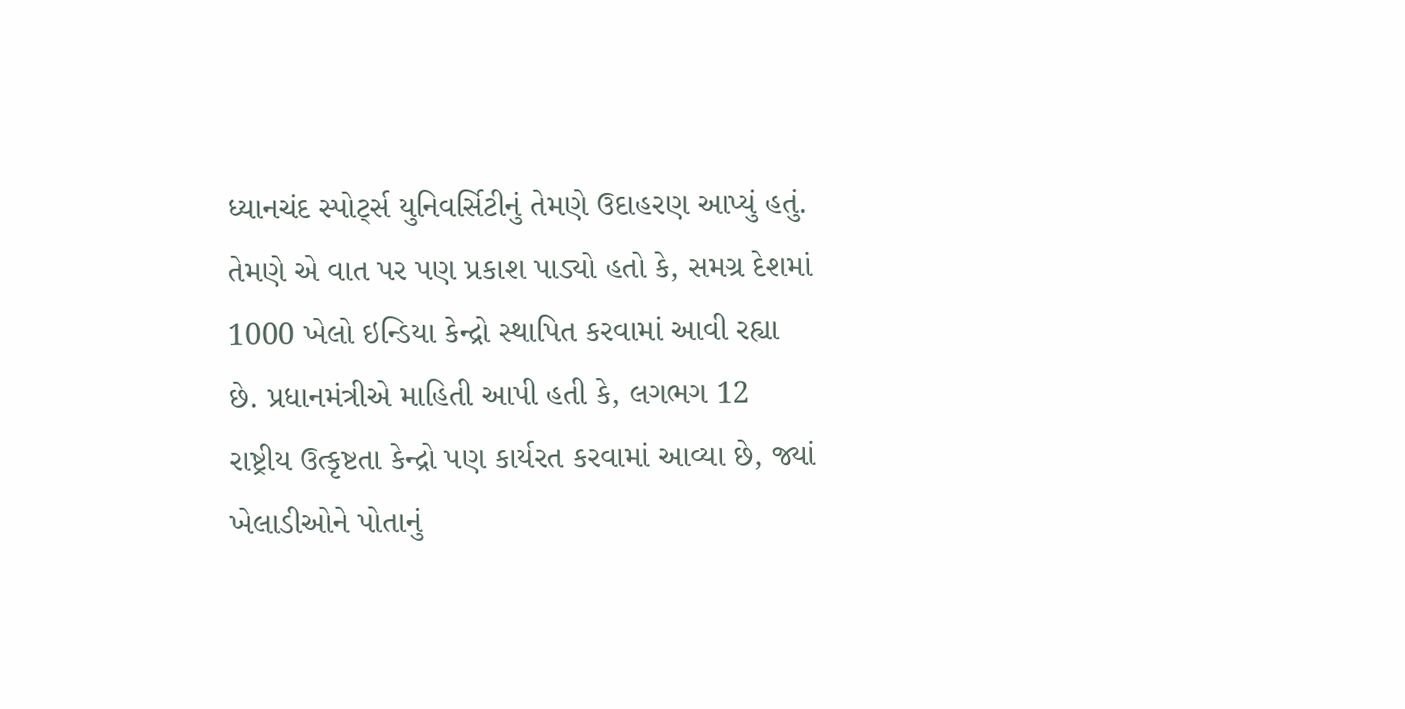ધ્યાનચંદ સ્પોર્ટ્સ યુનિવર્સિટીનું તેમણે ઉદાહરણ આપ્યું હતું. તેમણે એ વાત પર પણ પ્રકાશ પાડ્યો હતો કે, સમગ્ર દેશમાં 1000 ખેલો ઇન્ડિયા કેન્દ્રો સ્થાપિત કરવામાં આવી રહ્યા છે. પ્રધાનમંત્રીએ માહિતી આપી હતી કે, લગભગ 12 રાષ્ટ્રીય ઉત્કૃષ્ટતા કેન્દ્રો પણ કાર્યરત કરવામાં આવ્યા છે, જ્યાં ખેલાડીઓને પોતાનું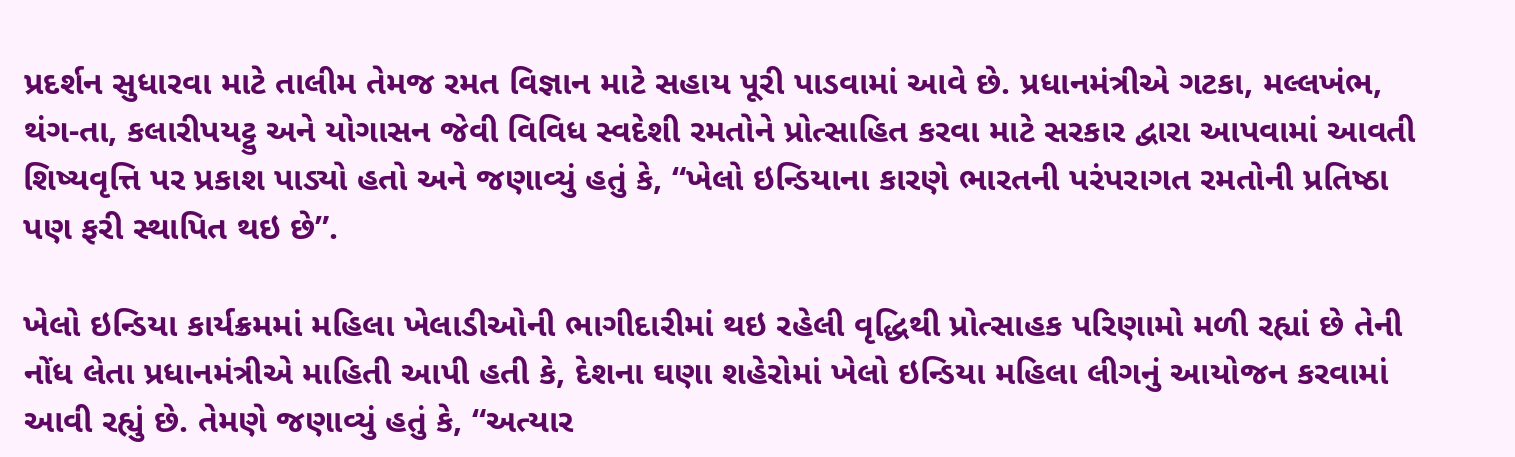પ્રદર્શન સુધારવા માટે તાલીમ તેમજ રમત વિજ્ઞાન માટે સહાય પૂરી પાડવામાં આવે છે. પ્રધાનમંત્રીએ ગટકા, મલ્લખંભ, થંગ-તા, કલારીપયટ્ટુ અને યોગાસન જેવી વિવિધ સ્વદેશી રમતોને પ્રોત્સાહિત કરવા માટે સરકાર દ્વારા આપવામાં આવતી શિષ્યવૃત્તિ પર પ્રકાશ પાડ્યો હતો અને જણાવ્યું હતું કે, “ખેલો ઇન્ડિયાના કારણે ભારતની પરંપરાગત રમતોની પ્રતિષ્ઠા પણ ફરી સ્થાપિત થઇ છે”.

ખેલો ઇન્ડિયા કાર્યક્રમમાં મહિલા ખેલાડીઓની ભાગીદારીમાં થઇ રહેલી વૃદ્ધિથી પ્રોત્સાહક પરિણામો મળી રહ્યાં છે તેની નોંધ લેતા પ્રધાનમંત્રીએ માહિતી આપી હતી કે, દેશના ઘણા શહેરોમાં ખેલો ઇન્ડિયા મહિલા લીગનું આયોજન કરવામાં આવી રહ્યું છે. તેમણે જણાવ્યું હતું કે, “અત્યાર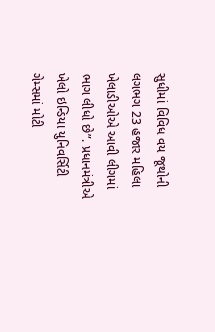સુધીમાં વિવિધ વય જૂથોની લગભગ 23 હજાર મહિલા ખેલાડીઓએ આવી લીગમાં ભાગ લીધો છે”. પ્રધાનમંત્રીએ ખેલો ઇન્ડિયા યુનિવર્સિટી ગેમ્સમાં મોટી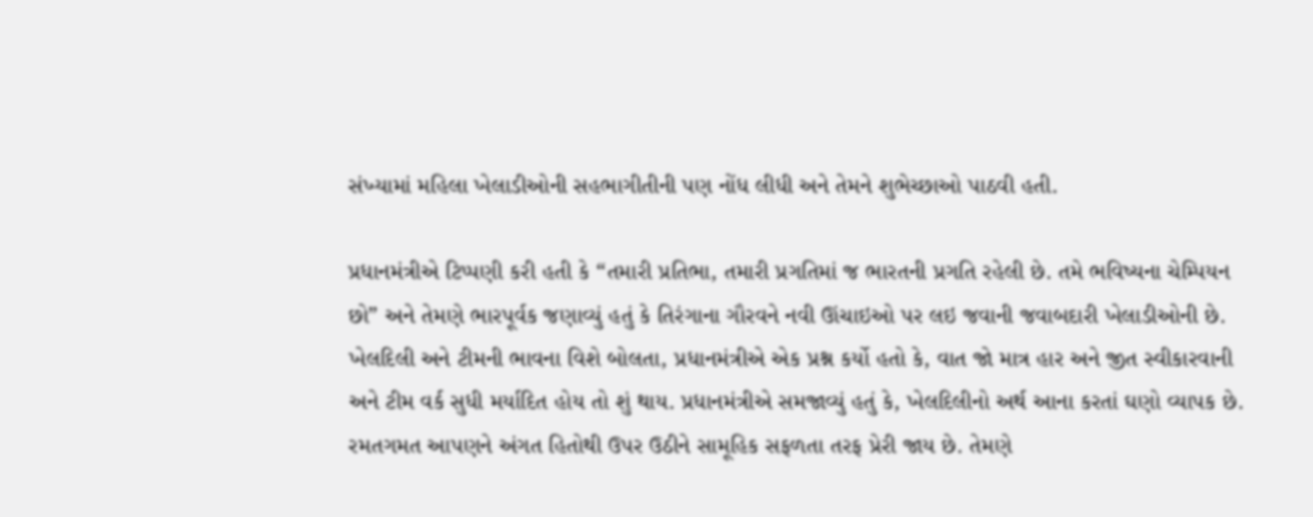સંખ્યામાં મહિલા ખેલાડીઓની સહભાગીતીની પણ નોંધ લીધી અને તેમને શુભેચ્છાઓ પાઠવી હતી.

પ્રધાનમંત્રીએ ટિપ્પણી કરી હતી કે “તમારી પ્રતિભા, તમારી પ્રગતિમાં જ ભારતની પ્રગતિ રહેલી છે. તમે ભવિષ્યના ચેમ્પિયન છો” અને તેમણે ભારપૂર્વક જણાવ્યું હતું કે તિરંગાના ગૌરવને નવી ઊંચાઇઓ પર લઇ જવાની જવાબદારી ખેલાડીઓની છે. ખેલદિલી અને ટીમની ભાવના વિશે બોલતા, પ્રધાનમંત્રીએ એક પ્રશ્ન કર્યો હતો કે, વાત જો માત્ર હાર અને જીત સ્વીકારવાની અને ટીમ વર્ક સુધી મર્યાદિત હોય તો શું થાય. પ્રધાનમંત્રીએ સમજાવ્યું હતું કે, ખેલદિલીનો અર્થ આના કરતાં ઘણો વ્યાપક છે. રમતગમત આપણને અંગત હિતોથી ઉપર ઉઠીને સામૂહિક સફળતા તરફ પ્રેરી જાય છે. તેમણે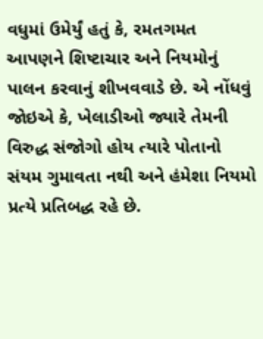વધુમાં ઉમેર્યું હતું કે, રમતગમત આપણને શિષ્ટાચાર અને નિયમોનું પાલન કરવાનું શીખવવાડે છે. એ નોંધવું જોઇએ કે, ખેલાડીઓ જ્યારે તેમની વિરુદ્ધ સંજોગો હોય ત્યારે પોતાનો સંયમ ગુમાવતા નથી અને હંમેશા નિયમો પ્રત્યે પ્રતિબદ્ધ રહે છે.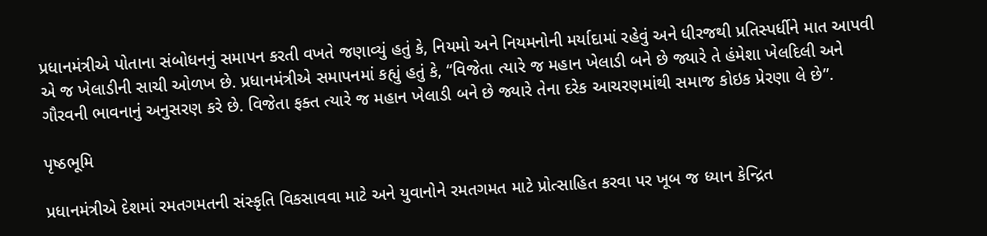પ્રધાનમંત્રીએ પોતાના સંબોધનનું સમાપન કરતી વખતે જણાવ્યું હતું કે, નિયમો અને નિયમનોની મર્યાદામાં રહેવું અને ધીરજથી પ્રતિસ્પર્ધીને માત આપવી એ જ ખેલાડીની સાચી ઓળખ છે. પ્રધાનમંત્રીએ સમાપનમાં કહ્યું હતું કે, “વિજેતા ત્યારે જ મહાન ખેલાડી બને છે જ્યારે તે હંમેશા ખેલદિલી અને ગૌરવની ભાવનાનું અનુસરણ કરે છે. વિજેતા ફક્ત ત્યારે જ મહાન ખેલાડી બને છે જ્યારે તેના દરેક આચરણમાંથી સમાજ કોઇક પ્રેરણા લે છે”.

પૃષ્ઠભૂમિ

પ્રધાનમંત્રીએ દેશમાં રમતગમતની સંસ્કૃતિ વિકસાવવા માટે અને યુવાનોને રમતગમત માટે પ્રોત્સાહિત કરવા પર ખૂબ જ ધ્યાન કેન્દ્રિત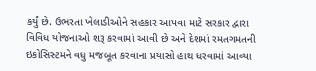કર્યું છે. ઉભરતા ખેલાડીઓને સહકાર આપવા માટે સરકાર દ્વારા વિવિધ યોજનાઓ શરૂ કરવામાં આવી છે અને દેશમાં રમતગમતની ઇકોસિસ્ટમને વધુ મજબૂત કરવાના પ્રયાસો હાથ ધરવામાં આવ્યા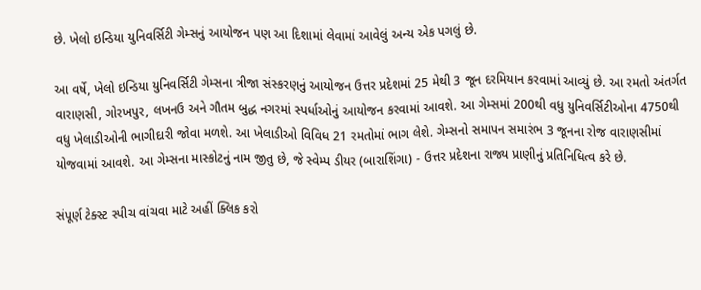છે. ખેલો ઇન્ડિયા યુનિવર્સિટી ગેમ્સનું આયોજન પણ આ દિશામાં લેવામાં આવેલું અન્ય એક પગલું છે.

આ વર્ષે, ખેલો ઇન્ડિયા યુનિવર્સિટી ગેમ્સના ત્રીજા સંસ્કરણનું આયોજન ઉત્તર પ્રદેશમાં 25 મેથી 3 જૂન દરમિયાન કરવામાં આવ્યું છે. આ રમતો અંતર્ગત વારાણસી, ગોરખપુર, લખનઉ અને ગૌતમ બુદ્ધ નગરમાં સ્પર્ધાઓનું આયોજન કરવામાં આવશે. આ ગેમ્સમાં 200થી વધુ યુનિવર્સિટીઓના 4750થી વધુ ખેલાડીઓની ભાગીદારી જોવા મળશે. આ ખેલાડીઓ વિવિધ 21 રમતોમાં ભાગ લેશે. ગેમ્સનો સમાપન સમારંભ 3 જૂનના રોજ વારાણસીમાં યોજવામાં આવશે. આ ગેમ્સના માસ્કોટનું નામ જીતુ છે, જે સ્વેમ્પ ડીયર (બારાશિંગા) - ઉત્તર પ્રદેશના રાજ્ય પ્રાણીનું પ્રતિનિધિત્વ કરે છે.

સંપૂર્ણ ટેક્સ્ટ સ્પીચ વાંચવા માટે અહીં ક્લિક કરો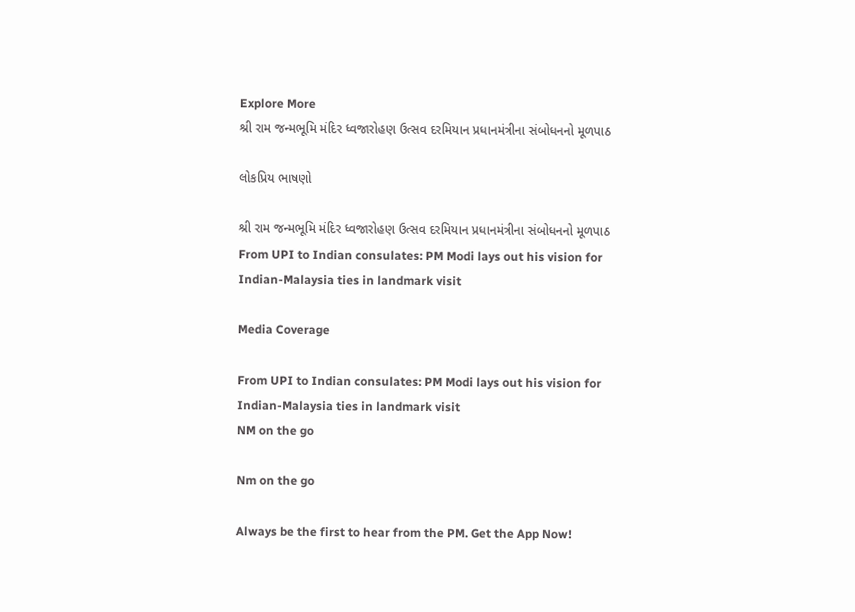Explore More
શ્રી રામ જન્મભૂમિ મંદિર ધ્વજારોહણ ઉત્સવ દરમિયાન પ્રધાનમંત્રીના સંબોધનનો મૂળપાઠ

લોકપ્રિય ભાષણો

શ્રી રામ જન્મભૂમિ મંદિર ધ્વજારોહણ ઉત્સવ દરમિયાન પ્રધાનમંત્રીના સંબોધનનો મૂળપાઠ
From UPI to Indian consulates: PM Modi lays out his vision for Indian-Malaysia ties in landmark visit

Media Coverage

From UPI to Indian consulates: PM Modi lays out his vision for Indian-Malaysia ties in landmark visit
NM on the go

Nm on the go

Always be the first to hear from the PM. Get the App Now!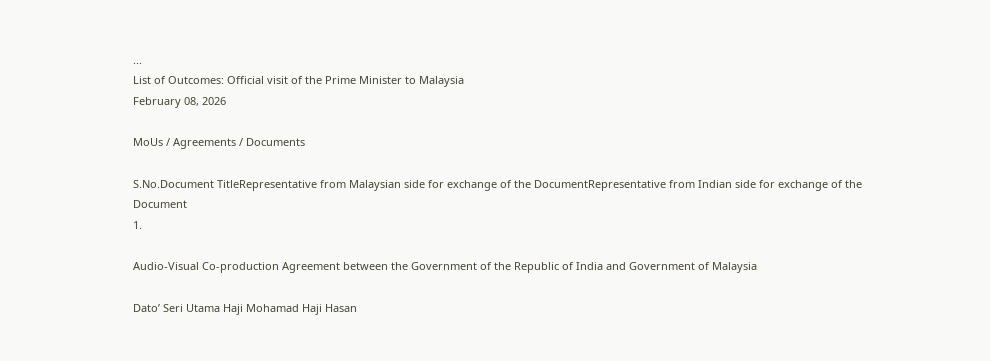...
List of Outcomes: Official visit of the Prime Minister to Malaysia
February 08, 2026

MoUs / Agreements / Documents

S.No.Document TitleRepresentative from Malaysian side for exchange of the DocumentRepresentative from Indian side for exchange of the Document
1.

Audio-Visual Co-production Agreement between the Government of the Republic of India and Government of Malaysia

Dato’ Seri Utama Haji Mohamad Haji Hasan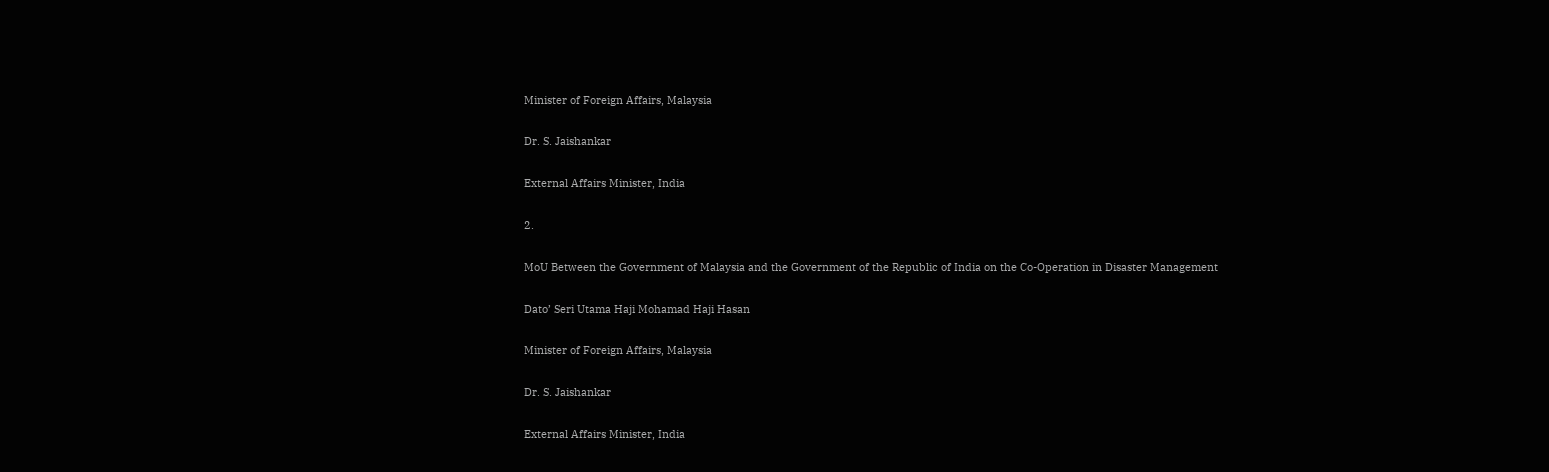Minister of Foreign Affairs, Malaysia

Dr. S. Jaishankar

External Affairs Minister, India

2.

MoU Between the Government of Malaysia and the Government of the Republic of India on the Co-Operation in Disaster Management

Dato’ Seri Utama Haji Mohamad Haji Hasan

Minister of Foreign Affairs, Malaysia

Dr. S. Jaishankar

External Affairs Minister, India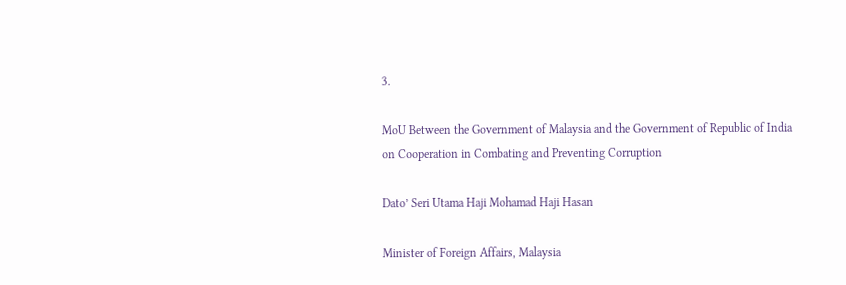3.

MoU Between the Government of Malaysia and the Government of Republic of India on Cooperation in Combating and Preventing Corruption

Dato’ Seri Utama Haji Mohamad Haji Hasan

Minister of Foreign Affairs, Malaysia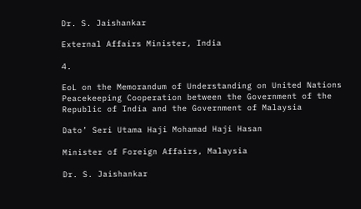Dr. S. Jaishankar

External Affairs Minister, India

4.

EoL on the Memorandum of Understanding on United Nations Peacekeeping Cooperation between the Government of the Republic of India and the Government of Malaysia

Dato’ Seri Utama Haji Mohamad Haji Hasan

Minister of Foreign Affairs, Malaysia

Dr. S. Jaishankar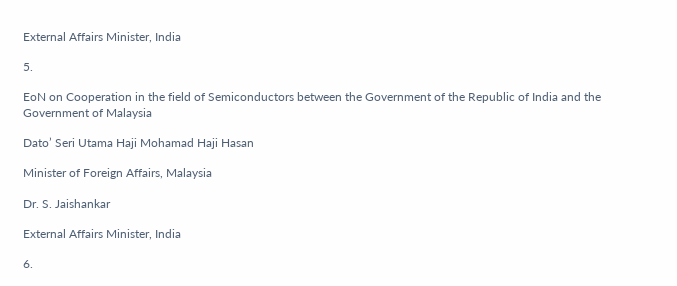External Affairs Minister, India

5.

EoN on Cooperation in the field of Semiconductors between the Government of the Republic of India and the Government of Malaysia

Dato’ Seri Utama Haji Mohamad Haji Hasan

Minister of Foreign Affairs, Malaysia

Dr. S. Jaishankar

External Affairs Minister, India

6.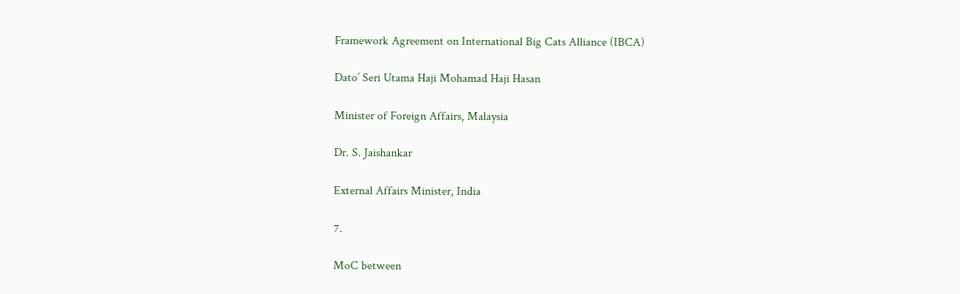Framework Agreement on International Big Cats Alliance (IBCA)

Dato’ Seri Utama Haji Mohamad Haji Hasan

Minister of Foreign Affairs, Malaysia

Dr. S. Jaishankar

External Affairs Minister, India

7.

MoC between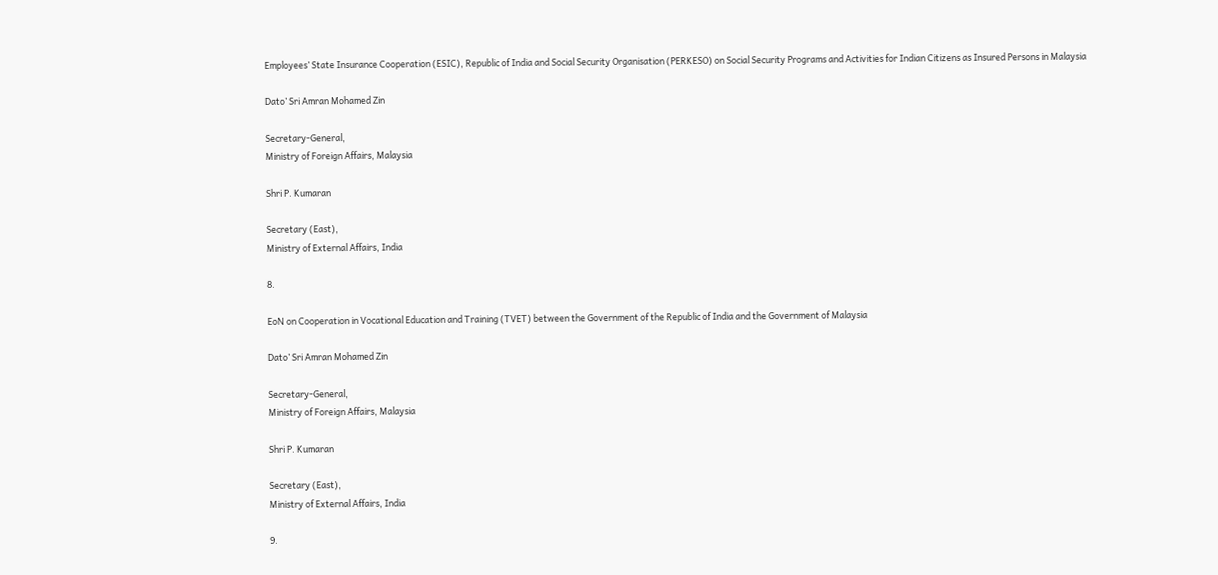Employees’ State Insurance Cooperation (ESIC), Republic of India and Social Security Organisation (PERKESO) on Social Security Programs and Activities for Indian Citizens as Insured Persons in Malaysia

Dato’ Sri Amran Mohamed Zin

Secretary-General,
Ministry of Foreign Affairs, Malaysia

Shri P. Kumaran

Secretary (East),
Ministry of External Affairs, India

8.

EoN on Cooperation in Vocational Education and Training (TVET) between the Government of the Republic of India and the Government of Malaysia

Dato’ Sri Amran Mohamed Zin

Secretary-General,
Ministry of Foreign Affairs, Malaysia

Shri P. Kumaran

Secretary (East),
Ministry of External Affairs, India

9.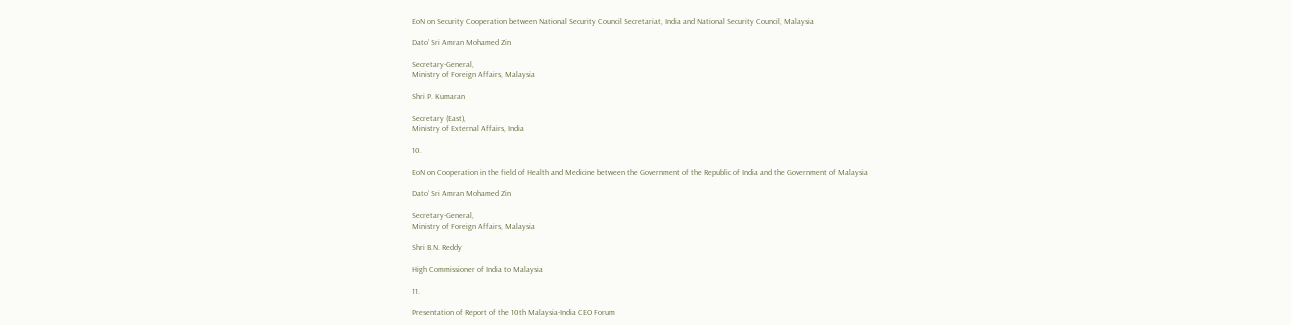EoN on Security Cooperation between National Security Council Secretariat, India and National Security Council, Malaysia

Dato’ Sri Amran Mohamed Zin

Secretary-General,
Ministry of Foreign Affairs, Malaysia

Shri P. Kumaran

Secretary (East),
Ministry of External Affairs, India

10.

EoN on Cooperation in the field of Health and Medicine between the Government of the Republic of India and the Government of Malaysia

Dato’ Sri Amran Mohamed Zin

Secretary-General,
Ministry of Foreign Affairs, Malaysia

Shri B.N. Reddy

High Commissioner of India to Malaysia

11.

Presentation of Report of the 10th Malaysia-India CEO Forum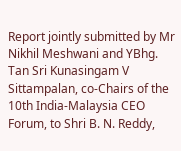Report jointly submitted by Mr Nikhil Meshwani and YBhg. Tan Sri Kunasingam V Sittampalan, co-Chairs of the 10th India-Malaysia CEO Forum, to Shri B. N. Reddy,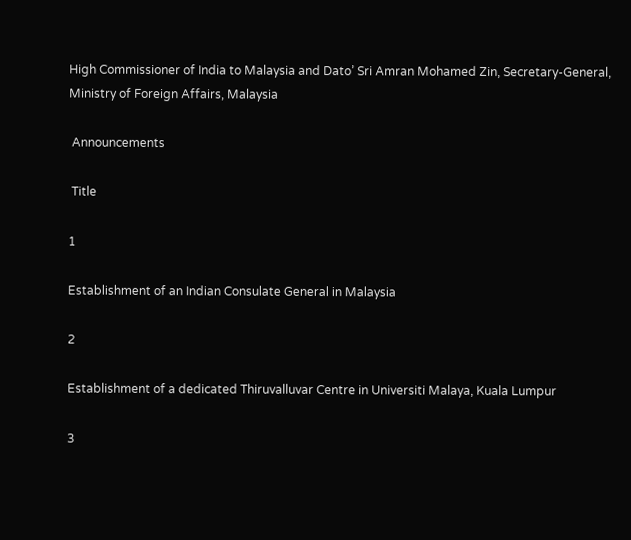High Commissioner of India to Malaysia and Dato’ Sri Amran Mohamed Zin, Secretary-General, Ministry of Foreign Affairs, Malaysia

 Announcements

 Title

1

Establishment of an Indian Consulate General in Malaysia

2

Establishment of a dedicated Thiruvalluvar Centre in Universiti Malaya, Kuala Lumpur

3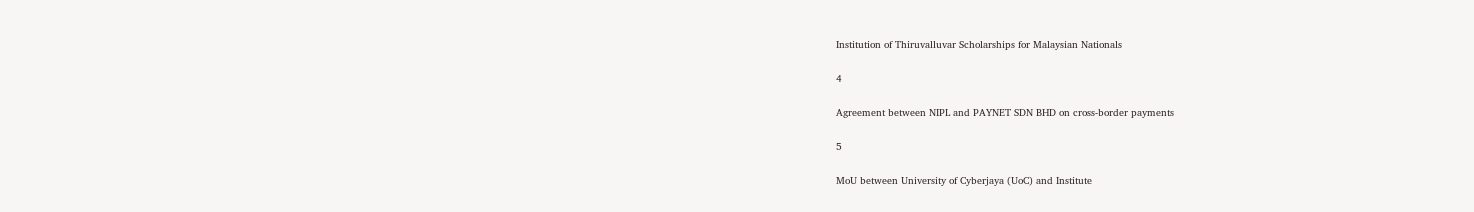Institution of Thiruvalluvar Scholarships for Malaysian Nationals

4

Agreement between NIPL and PAYNET SDN BHD on cross-border payments

5

MoU between University of Cyberjaya (UoC) and Institute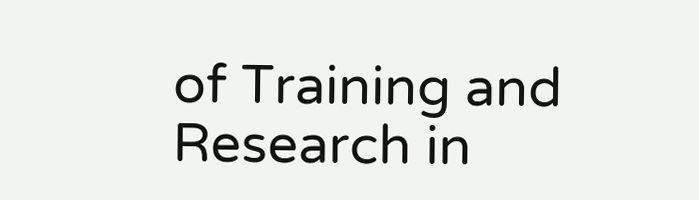of Training and Research in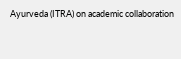Ayurveda (ITRA) on academic collaboration